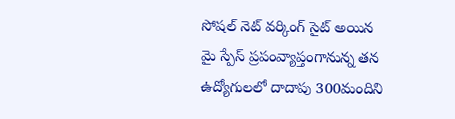సోషల్ నెట్ వర్కింగ్ సైట్ అయిన మై స్పేస్ ప్రపంవ్యాప్తంగానున్న తన ఉద్యోగులలో దాదాపు 300మందిని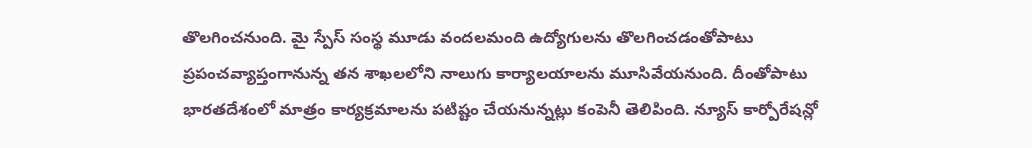తొలగించనుంది. మై స్పేస్ సంస్థ మూడు వందలమంది ఉద్యోగులను తొలగించడంతోపాటు ప్రపంచవ్యాప్తంగానున్న తన శాఖలలోని నాలుగు కార్యాలయాలను మూసివేయనుంది. దీంతోపాటు భారతదేశంలో మాత్రం కార్యక్రమాలను పటిష్టం చేయనున్నట్లు కంపెనీ తెలిపింది. న్యూస్ కార్పోరేషన్లో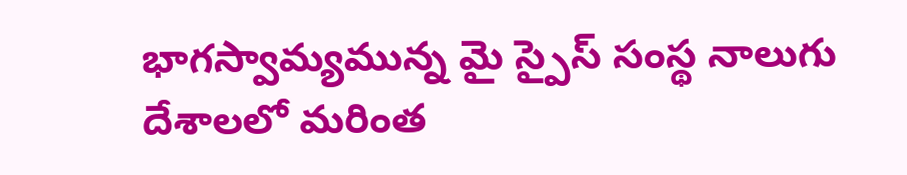భాగస్వామ్యమున్న మై స్పైస్ సంస్థ నాలుగు దేశాలలో మరింత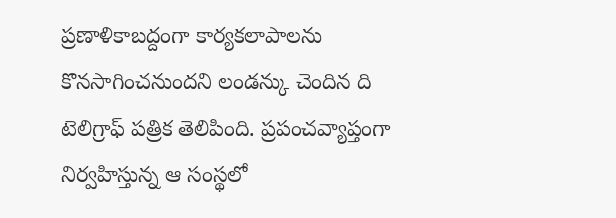ప్రణాళికాబద్దంగా కార్యకలాపాలను కొనసాగించనుందని లండన్కు చెందిన ది టెలిగ్రాఫ్ పత్రిక తెలిపింది. ప్రపంచవ్యాప్తంగా నిర్వహిస్తున్న ఆ సంస్థలో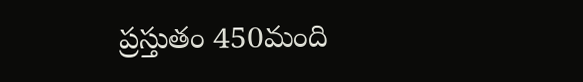ప్రస్తుతం 450మంది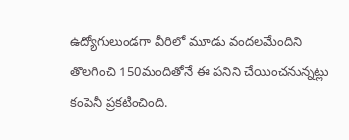ఉద్యోగులుండగా వీరిలో మూడు వందలమేందిని తొలగించి 150మందితోనే ఈ పనిని చేయించనున్నట్లు కంపెనీ ప్రకటించింది.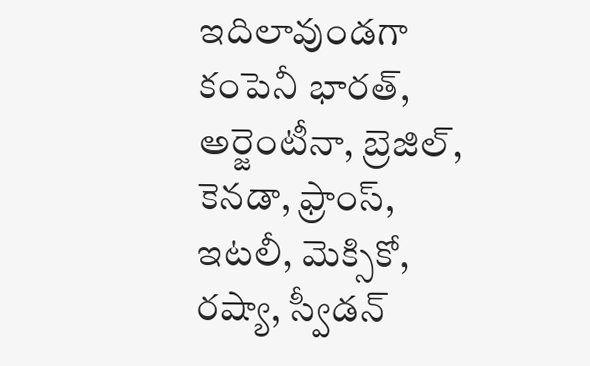ఇదిలావుండగా కంపెనీ భారత్, అర్జెంటీనా, బ్రెజిల్, కెనడా, ఫ్రాంస్, ఇటలీ, మెక్సికో, రష్యా, స్వీడన్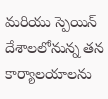మరియు స్పెయిన్ దేశాలలోనున్న తన కార్యాలయాలను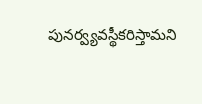పునర్వ్యవస్థీకరిస్తామని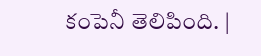కంపెనీ తెలిపింది. |